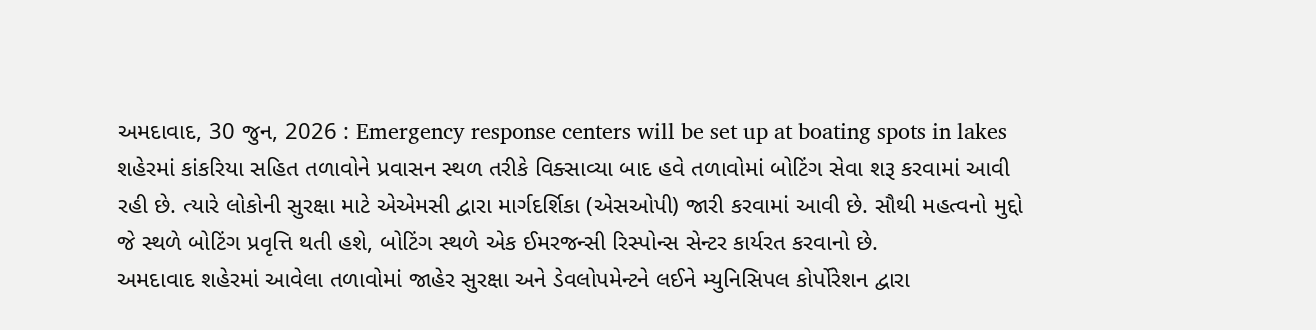અમદાવાદ, 30 જુન, 2026 : Emergency response centers will be set up at boating spots in lakes શહેરમાં કાંકરિયા સહિત તળાવોને પ્રવાસન સ્થળ તરીકે વિક્સાવ્યા બાદ હવે તળાવોમાં બોટિંગ સેવા શરૂ કરવામાં આવી રહી છે. ત્યારે લોકોની સુરક્ષા માટે એએમસી દ્વારા માર્ગદર્શિકા (એસઓપી) જારી કરવામાં આવી છે. સૌથી મહત્વનો મુદ્દો જે સ્થળે બોટિંગ પ્રવૃત્તિ થતી હશે, બોટિંગ સ્થળે એક ઈમરજન્સી રિસ્પોન્સ સેન્ટર કાર્યરત કરવાનો છે.
અમદાવાદ શહેરમાં આવેલા તળાવોમાં જાહેર સુરક્ષા અને ડેવલોપમેન્ટને લઈને મ્યુનિસિપલ કોર્પોરેશન દ્વારા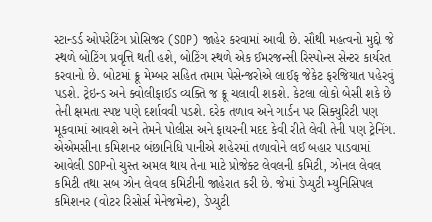સ્ટાન્ડર્ડ ઓપરેટિંગ પ્રોસિજર (SOP) જાહેર કરવામાં આવી છે. સૌથી મહત્વનો મુદ્દો જે સ્થળે બોટિંગ પ્રવૃત્તિ થતી હશે, બોટિંગ સ્થળે એક ઈમરજન્સી રિસ્પોન્સ સેન્ટર કાર્યરત કરવાનો છે. બોટમાં ક્રૂ મેમ્બર સહિત તમામ પેસેન્જરોએ લાઈફ જેકેટ ફરજિયાત પહેરવું પડશે. ટ્રેઇન્ડ અને ક્વોલીફાઈડ વ્યક્તિ જ ક્રૂ ચલાવી શકશે. કેટલા લોકો બેસી શકે છે તેની ક્ષમતા સ્પષ્ટ પણે દર્શાવવી પડશે. દરેક તળાવ અને ગાર્ડન પર સિક્યુરિટી પણ મૂકવામાં આવશે અને તેમને પોલીસ અને ફાયરની મદદ કેવી રીતે લેવી તેની પણ ટ્રેનિંગ.
એએમસીના કમિશનર બંછાનિધિ પાનીએ શહેરમાં તળાવોને લઈ બહાર પાડવામાં આવેલી SOPનો ચુસ્ત અમલ થાય તેના માટે પ્રોજેક્ટ લેવલની કમિટી, ઝોનલ લેવલ કમિટી તથા સબ ઝોન લેવલ કમિટીની જાહેરાત કરી છે. જેમાં ડેપ્યુટી મ્યુનિસિપલ કમિશનર (વોટર રિસોર્સ મેનેજમેન્ટ), ડેપ્યુટી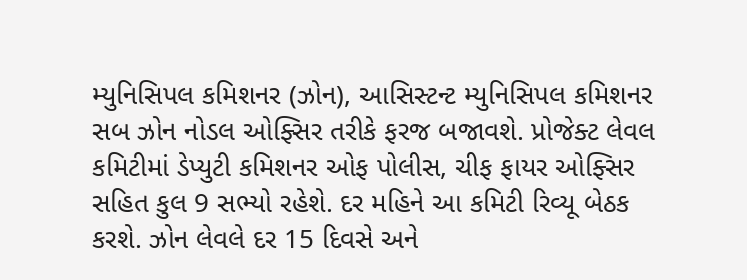મ્યુનિસિપલ કમિશનર (ઝોન), આસિસ્ટન્ટ મ્યુનિસિપલ કમિશનર સબ ઝોન નોડલ ઓફ્સિર તરીકે ફરજ બજાવશે. પ્રોજેક્ટ લેવલ કમિટીમાં ડેપ્યુટી કમિશનર ઓફ પોલીસ, ચીફ ફાયર ઓફ્સિર સહિત કુલ 9 સભ્યો રહેશે. દર મહિને આ કમિટી રિવ્યૂ બેઠક કરશે. ઝોન લેવલે દર 15 દિવસે અને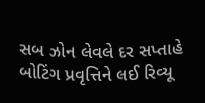સબ ઝોન લેવલે દર સપ્તાહે બોટિંગ પ્રવૃત્તિને લઈ રિવ્યૂ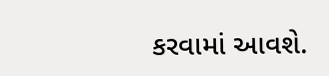કરવામાં આવશે.